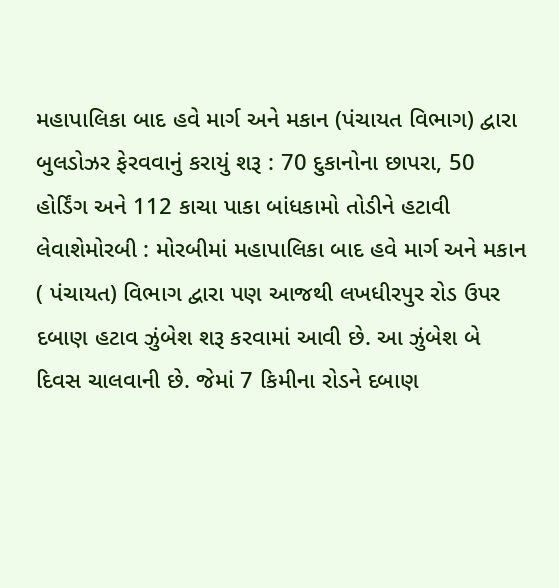મહાપાલિકા બાદ હવે માર્ગ અને મકાન (પંચાયત વિભાગ) દ્વારા બુલડોઝર ફેરવવાનું કરાયું શરૂ : 70 દુકાનોના છાપરા, 50 હોર્ડિંગ અને 112 કાચા પાકા બાંધકામો તોડીને હટાવી લેવાશેમોરબી : મોરબીમાં મહાપાલિકા બાદ હવે માર્ગ અને મકાન ( પંચાયત) વિભાગ દ્વારા પણ આજથી લખધીરપુર રોડ ઉપર દબાણ હટાવ ઝુંબેશ શરૂ કરવામાં આવી છે. આ ઝુંબેશ બે દિવસ ચાલવાની છે. જેમાં 7 કિમીના રોડને દબાણ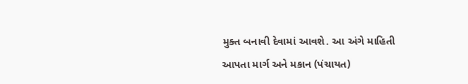મુક્ત બનાવી દેવામાં આવશે. આ અંગે માહિતી આપતા માર્ગ અને મકાન (પંચાયત)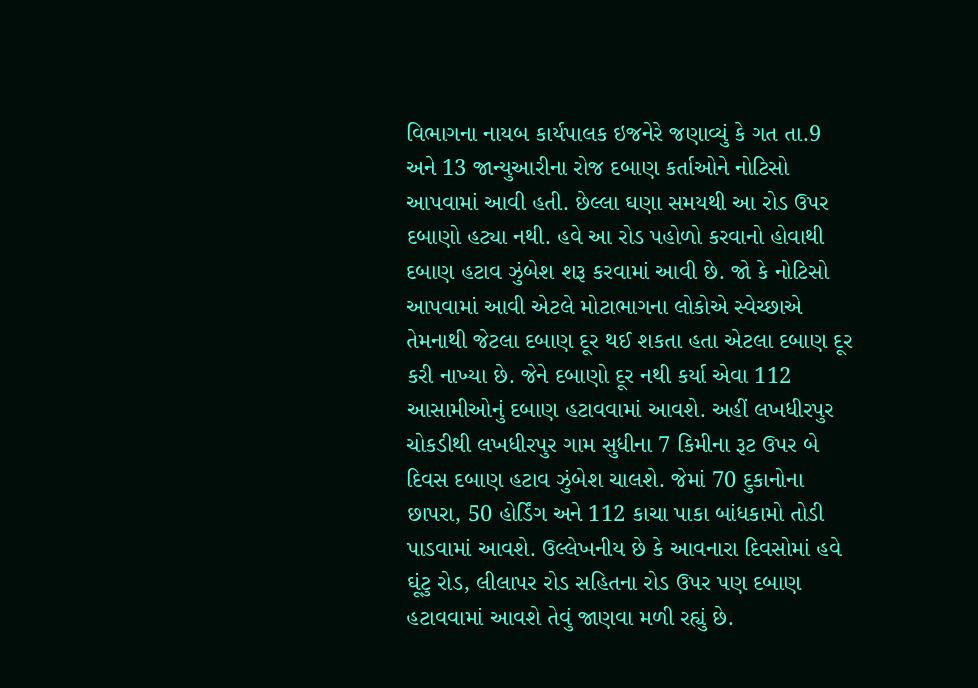વિભાગના નાયબ કાર્યપાલક ઇજનેરે જણાવ્યું કે ગત તા.9 અને 13 જાન્યુઆરીના રોજ દબાણ કર્તાઓને નોટિસો આપવામાં આવી હતી. છેલ્લા ઘણા સમયથી આ રોડ ઉપર દબાણો હટ્યા નથી. હવે આ રોડ પહોળો કરવાનો હોવાથી દબાણ હટાવ ઝુંબેશ શરૂ કરવામાં આવી છે. જો કે નોટિસો આપવામાં આવી એટલે મોટાભાગના લોકોએ સ્વેચ્છાએ તેમનાથી જેટલા દબાણ દૂર થઈ શકતા હતા એટલા દબાણ દૂર કરી નાખ્યા છે. જેને દબાણો દૂર નથી કર્યા એવા 112 આસામીઓનું દબાણ હટાવવામાં આવશે. અહીં લખધીરપુર ચોકડીથી લખધીરપુર ગામ સુધીના 7 કિમીના રૂટ ઉપર બે દિવસ દબાણ હટાવ ઝુંબેશ ચાલશે. જેમાં 70 દુકાનોના છાપરા, 50 હોર્ડિંગ અને 112 કાચા પાકા બાંધકામો તોડી પાડવામાં આવશે. ઉલ્લેખનીય છે કે આવનારા દિવસોમાં હવે ઘૂંટુ રોડ, લીલાપર રોડ સહિતના રોડ ઉપર પણ દબાણ હટાવવામાં આવશે તેવું જાણવા મળી રહ્યું છે.